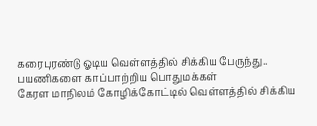கரைபுரண்டு ஓடிய வெள்ளத்தில் சிக்கிய பேருந்து.. பயணிகளை காப்பாற்றிய பொதுமக்கள்
கேரள மாநிலம் கோழிக்கோட்டில் வெள்ளத்தில் சிக்கிய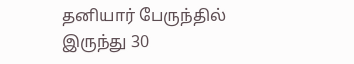தனியார் பேருந்தில் இருந்து 30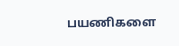பயணிகளை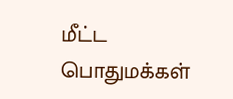மீட்ட பொதுமக்கள்